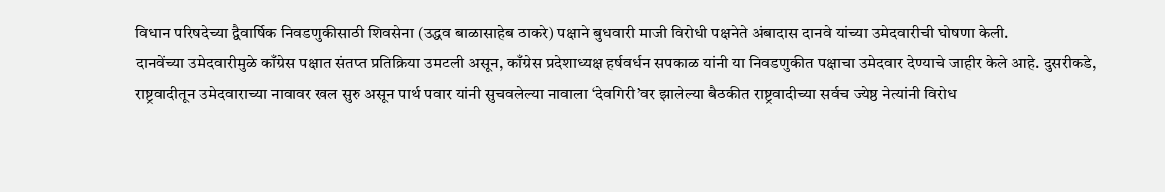विधान परिषदेच्या द्वैवार्षिक निवडणुकीसाठी शिवसेना (उद्धव बाळासाहेब ठाकरे) पक्षाने बुधवारी माजी विरोधी पक्षनेते अंबादास दानवे यांच्या उमेदवारीची घोषणा केली.
दानवेंच्या उमेदवारीमुळे काँग्रेस पक्षात संतप्त प्रतिक्रिया उमटली असून, काँग्रेस प्रदेशाध्यक्ष हर्षवर्धन सपकाळ यांनी या निवडणुकीत पक्षाचा उमेदवार देण्याचे जाहीर केले आहे. दुसरीकडे, राष्ट्रवादीतून उमेदवाराच्या नावावर खल सुरु असून पार्थ पवार यांनी सुचवलेल्या नावाला ‘देवगिरी’वर झालेल्या बैठकीत राष्ट्रवादीच्या सर्वच ज्येष्ठ नेत्यांनी विरोध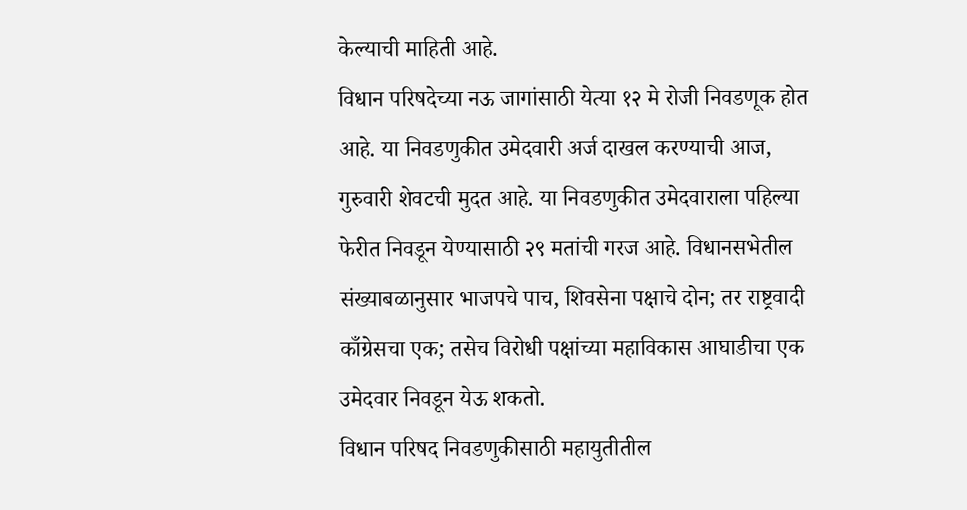केल्याची माहिती आहे.
विधान परिषदेच्या नऊ जागांसाठी येत्या १२ मे रोजी निवडणूक होत आहे. या निवडणुकीत उमेदवारी अर्ज दाखल करण्याची आज, गुरुवारी शेवटची मुदत आहे. या निवडणुकीत उमेदवाराला पहिल्या फेरीत निवडून येण्यासाठी २९ मतांची गरज आहे. विधानसभेतील संख्याबळानुसार भाजपचे पाच, शिवसेना पक्षाचे दोन; तर राष्ट्रवादी काँग्रेसचा एक; तसेच विरोधी पक्षांच्या महाविकास आघाडीचा एक उमेदवार निवडून येऊ शकतो.
विधान परिषद निवडणुकीसाठी महायुतीतील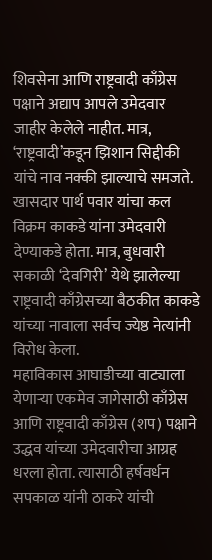शिवसेना आणि राष्ट्रवादी काँग्रेस पक्षाने अद्याप आपले उमेदवार जाहीर केलेले नाहीत. मात्र, ‘राष्ट्रवादी’कडून झिशान सिद्दीकी यांचे नाव नक्की झाल्याचे समजते. खासदार पार्थ पवार यांचा कल विक्रम काकडे यांना उमेदवारी देण्याकडे होता. मात्र, बुधवारी सकाळी ‘देवगिरी’ येथे झालेल्या राष्ट्रवादी काँग्रेसच्या बैठकीत काकडे यांच्या नावाला सर्वच ज्येष्ठ नेत्यांनी विरोध केला.
महाविकास आघाडीच्या वाट्याला येणाऱ्या एकमेव जागेसाठी काँग्रेस आणि राष्ट्रवादी काँग्रेस (शप) पक्षाने उद्धव यांच्या उमेदवारीचा आग्रह धरला होता. त्यासाठी हर्षवर्धन सपकाळ यांनी ठाकरे यांची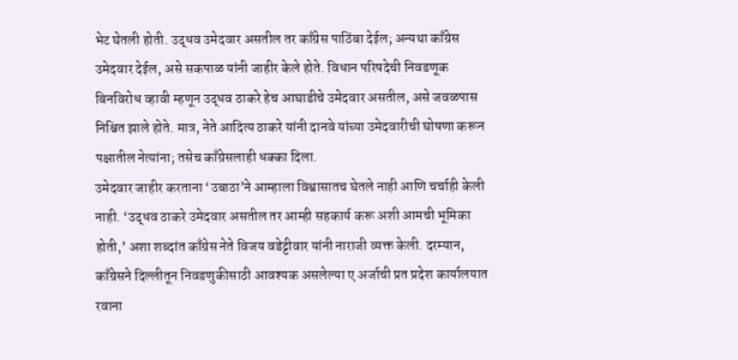भेट घेतली होती. उद्धव उमेदवार असतील तर काँग्रेस पाठिंबा देईल; अन्यथा काँग्रेस उमेदवार देईल, असे सकपाळ यांनी जाहीर केले होते. विधान परिषदेची निवडणूक बिनविरोध व्हावी म्हणून उद्धव ठाकरे हेच आघाडीचे उमेदवार असतील, असे जवळपास निश्चित झाले होते. मात्र, नेते आदित्य ठाकरे यांनी दानवे यांच्या उमेदवारीची घोषणा करून पक्षातील नेत्यांना; तसेच काँग्रेसलाही धक्का दिला.
उमेदवार जाहीर करताना ‘उबाठा’ने आम्हाला विश्वासातच घेतले नाही आणि चर्चाही केली नाही. ‘उद्धव ठाकरे उमेदवार असतील तर आम्ही सहकार्य करू अशी आमची भूमिका होती,’ अशा शब्दांत काँग्रेस नेते विजय वडेट्टीवार यांनी नाराजी व्यक्त केली. दरम्यान, काँग्रेसने दिल्लीतून निवडणुकीसाठी आवश्यक असलेल्या ए अर्जाची प्रत प्रदेश कार्यालयात रवाना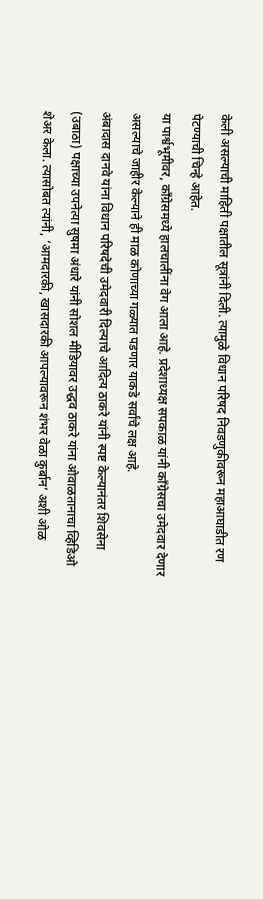केली असल्याची माहिती पक्षातील सूत्रांनी दिली. त्यामुळे विधान परिषद निवडणुकीवरून महाआघाडीत रण पेटण्याची चिन्हे आहेत.
या पार्श्वभूमीवर, काँग्रेसमध्ये हालचालींना वेग आला आहे. प्रदेशाध्यक्ष सपकाळ यांनी काँग्रेसचा उमेदवार देणार असल्याचे जाहीर केल्याने ही माळ कोणाच्या गळ्यात पडणार याकडे सर्वांचे लक्ष आहे.
अंबादास दानवे यांना विधान परिषदेची उमेदवारी दिल्याचे आदित्य ठाकरे यांनी स्पष्ट केल्यानंतर शिवसेना (उबाठा) पक्षाच्या उपनेत्या सुषमा अंधारे यांनी सोशल मीडियावर उद्धव ठाकरे यांना ओवाळतानाचा व्हिडिओ शेअर केला. त्यासोबत त्यांनी, ‘आमदारकी, खासदारकी आपल्यावरून शंभर वेळा कुर्बान’ अशी ओळ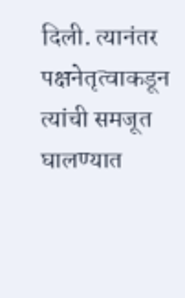दिली. त्यानंतर पक्षनेतृत्वाकडून त्यांची समजूत घालण्यात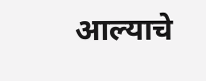आल्याचे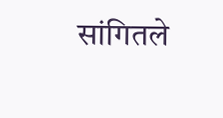सांगितले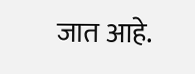जात आहे.